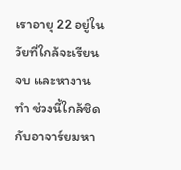เราอายุ 22 อยู่ในวัยที่ใกล้จะเรียนจบ และหางานทำ ช่วงนี้ใกล้ชิดกับอาจาร์ยมหา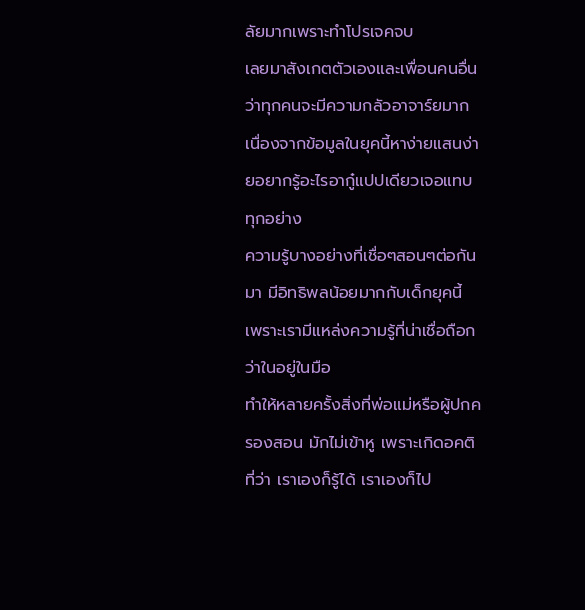ลัยมากเพราะทำโปรเจคจบ
เลยมาสังเกตตัวเองและเพื่อนคนอื่น
ว่าทุกคนจะมีความกลัวอาจาร์ยมาก
เนื่องจากข้อมูลในยุคนี้หาง่ายแสนง่ายอยากรู้อะไรอากู๋แปปเดียวเจอแทบทุกอย่าง
ความรู้บางอย่างที่เชื่อๆสอนๆต่อกันมา มีอิทธิพลน้อยมากกับเด็กยุคนี้ เพราะเรามีแหล่งความรู้ที่น่าเชื่อถือกว่าในอยู่ในมือ
ทำให้หลายครั้งสิ่งที่พ่อแม่หรือผู้ปกครองสอน มักไม่เข้าหู เพราะเกิดอคติที่ว่า เราเองก็รู้ได้ เราเองก็ไป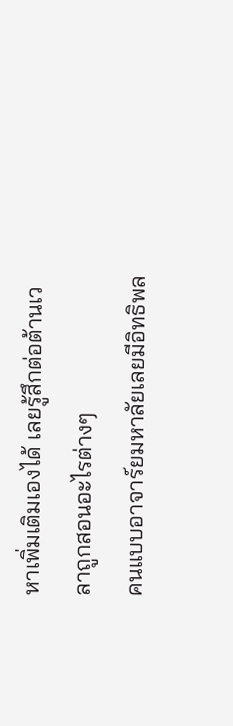หาเพิ่มเติมเองได้ เลยรู้สึกต่อต้านเวลาถูกสอนอะไรต่างๆ
คนแบบอาจาร์ยมหาลัยเลยมีอิทธิพล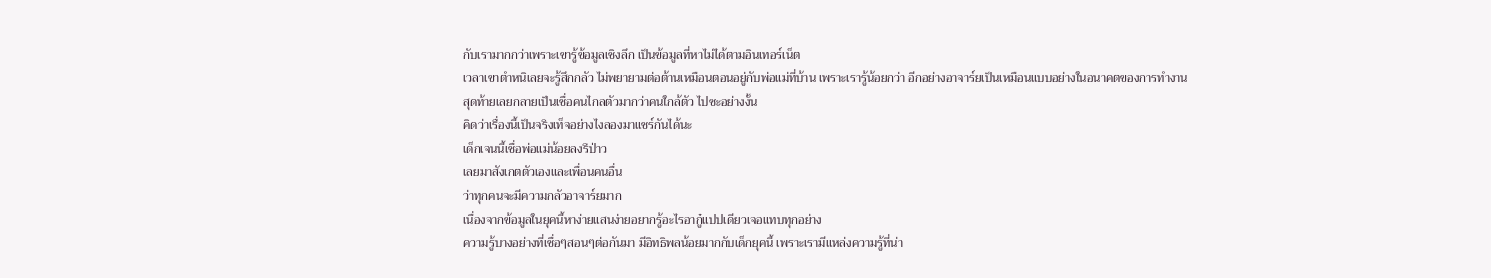กับเรามากกว่าเพราะเขารู้ข้อมูลเชิงลึก เป็นข้อมูลที่หาไม่ได้ตามอินเทอร์เน็ต
เวลาเขาตำหนิเลยจะรู้สึกกลัว ไม่พยายามต่อต้านเหมือนตอนอยู่กับพ่อแม่ที่บ้าน เพราะเรารู้น้อยกว่า อีกอย่างอาจาร์ยเป็นเหมือนแบบอย่างในอนาคตของการทำงาน
สุดท้ายเลยกลายเป็นเชื่อคนไกลตัวมากว่าคนใกล้ตัว ไปซะอย่างงั้น
คิดว่าเรื่องนี้เป็นจริงเท็จอย่างไงลองมาแชร์กันได้นะ
เด็กเจนนี้เชื่อพ่อแม่น้อยลงรึป่าว
เลยมาสังเกตตัวเองและเพื่อนคนอื่น
ว่าทุกคนจะมีความกลัวอาจาร์ยมาก
เนื่องจากข้อมูลในยุคนี้หาง่ายแสนง่ายอยากรู้อะไรอากู๋แปปเดียวเจอแทบทุกอย่าง
ความรู้บางอย่างที่เชื่อๆสอนๆต่อกันมา มีอิทธิพลน้อยมากกับเด็กยุคนี้ เพราะเรามีแหล่งความรู้ที่น่า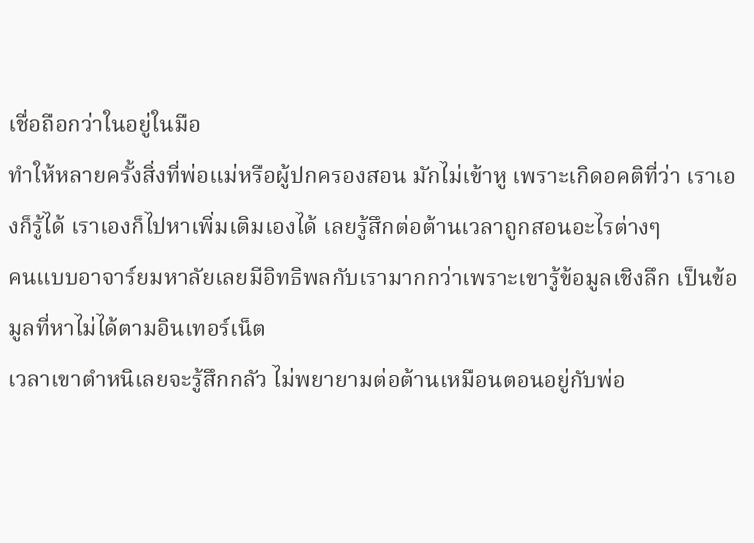เชื่อถือกว่าในอยู่ในมือ
ทำให้หลายครั้งสิ่งที่พ่อแม่หรือผู้ปกครองสอน มักไม่เข้าหู เพราะเกิดอคติที่ว่า เราเองก็รู้ได้ เราเองก็ไปหาเพิ่มเติมเองได้ เลยรู้สึกต่อต้านเวลาถูกสอนอะไรต่างๆ
คนแบบอาจาร์ยมหาลัยเลยมีอิทธิพลกับเรามากกว่าเพราะเขารู้ข้อมูลเชิงลึก เป็นข้อมูลที่หาไม่ได้ตามอินเทอร์เน็ต
เวลาเขาตำหนิเลยจะรู้สึกกลัว ไม่พยายามต่อต้านเหมือนตอนอยู่กับพ่อ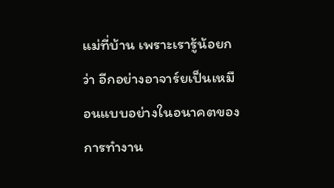แม่ที่บ้าน เพราะเรารู้น้อยกว่า อีกอย่างอาจาร์ยเป็นเหมือนแบบอย่างในอนาคตของการทำงาน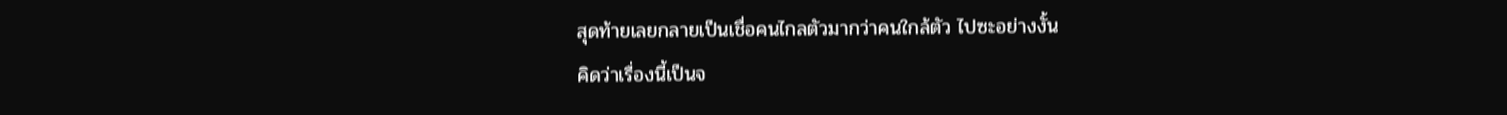สุดท้ายเลยกลายเป็นเชื่อคนไกลตัวมากว่าคนใกล้ตัว ไปซะอย่างงั้น
คิดว่าเรื่องนี้เป็นจ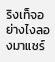ริงเท็จอย่างไงลองมาแชร์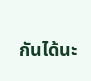กันได้นะ